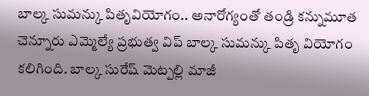బాల్క సుమన్కు పితృవియోగం.. అనారోగ్యంతో తండ్రి కన్నుమూత
చెన్నూరు ఎమ్మెల్యే ప్రభుత్వ విప్ బాల్క సుమన్కు పితృ వియోగం కలిగింది. బాల్క సురేష్ మెట్పల్లి మాజీ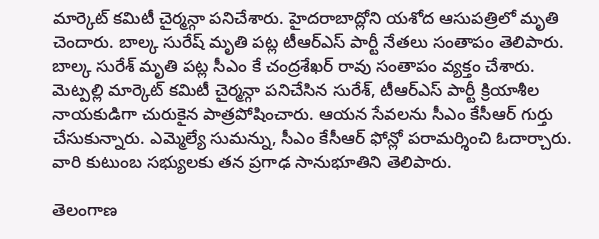మార్కెట్ కమిటీ చైర్మన్గా పనిచేశారు. హైదరాబాద్లోని యశోద ఆసుపత్రిలో మృతి చెందారు. బాల్క సురేష్ మృతి పట్ల టీఆర్ఎస్ పార్టీ నేతలు సంతాపం తెలిపారు.
బాల్క సురేశ్ మృతి పట్ల సీఎం కే చంద్రశేఖర్ రావు సంతాపం వ్యక్తం చేశారు. మెట్పల్లి మార్కెట్ కమిటీ చైర్మన్గా పనిచేసిన సురేశ్, టీఆర్ఎస్ పార్టీ క్రియాశీల నాయకుడిగా చురుకైన పాత్రపోషించారు. ఆయన సేవలను సీఎం కేసీఆర్ గుర్తు చేసుకున్నారు. ఎమ్మెల్యే సుమన్ను, సీఎం కేసీఆర్ ఫోన్లో పరామర్శించి ఓదార్చారు. వారి కుటుంబ సభ్యులకు తన ప్రగాఢ సానుభూతిని తెలిపారు.

తెలంగాణ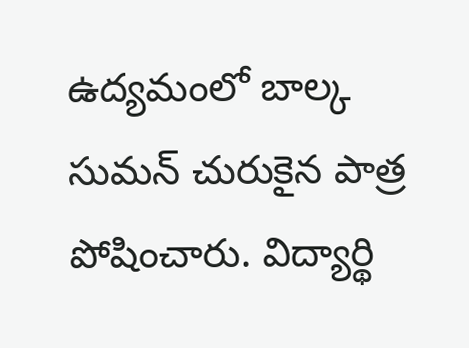ఉద్యమంలో బాల్క సుమన్ చురుకైన పాత్ర పోషించారు. విద్యార్థి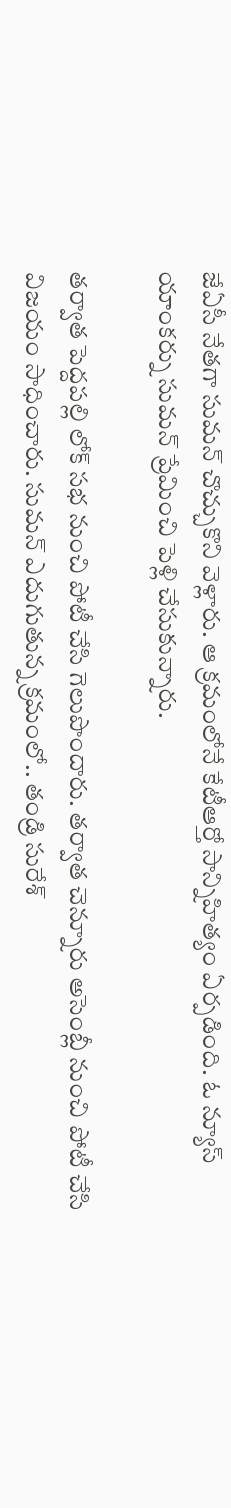జేఏసీ నేతగా సుమన్ చొచ్చుకొని వెళ్లారు. ఆ క్రమంలోనే కేటీఆర్తో సాన్నిహిత్యం ఏర్పడింది. ఓ న్యూస్ యాంకర్ను సుమన్ ప్రేమించి పెళ్లి చేసుకున్నారు.

తర్వాత పెద్దపల్లి లోక్ సభ నుంచి పోటీ చేసి గెలుపొందారు. తర్వాత చెన్నూరు అసెంబ్లీ నుంచి పోటీ చేసి విజయం సాధించారు. సుమన్ ఎదుగుతున్న క్రమంలో.. తండ్రి సురేశ్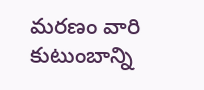మరణం వారి కుటుంబాన్ని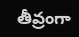తీవ్రంగా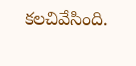కలచివేసింది.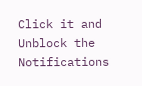Click it and Unblock the Notifications